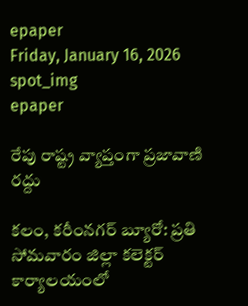epaper
Friday, January 16, 2026
spot_img
epaper

రేపు రాష్ట్ర వ్యాప్తంగా ప్రజావాణి రద్దు

కలం, కరీంనగర్ బ్యూరో: ప్రతి సోమవారం జిల్లా కలెక్టర్ కార్యాలయంలో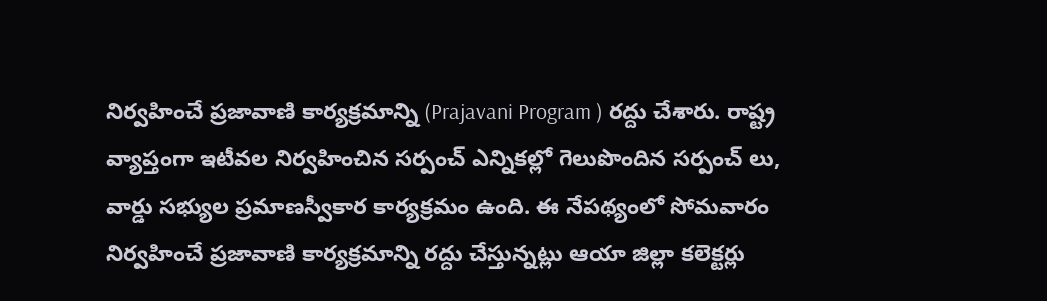నిర్వహించే ప్రజావాణి కార్యక్రమాన్ని (Prajavani Program ) రద్దు చేశారు. రాష్ట్ర వ్యాప్తంగా ఇటీవల నిర్వహించిన సర్పంచ్ ఎన్నికల్లో గెలుపొందిన సర్పంచ్ లు, వార్డు సభ్యుల ప్రమాణస్వీకార కార్యక్రమం ఉంది. ఈ నేపథ్యంలో సోమవారం నిర్వహించే ప్రజావాణి కార్యక్రమాన్ని రద్దు చేస్తున్నట్లు ఆయా జిల్లా కలెక్టర్లు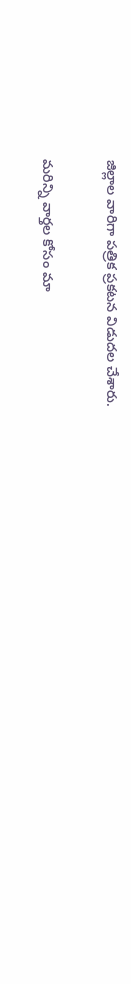జిల్లాల వారిగా పత్రిక ప్రకటన విడుదల చేశారు.

మ‌రిన్ని వార్త‌ల కోసం మా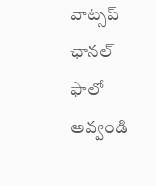వాట్స‌ప్ ఛాన‌ల్ ఫాలో అవ్వండి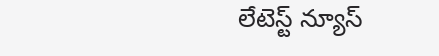లేటెస్ట్ న్యూస్‌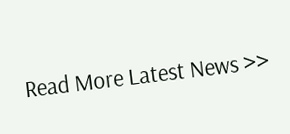Read More Latest News >>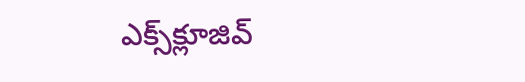ఎక్స్‌క్లూజివ్‌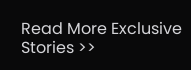Read More Exclusive Stories >>